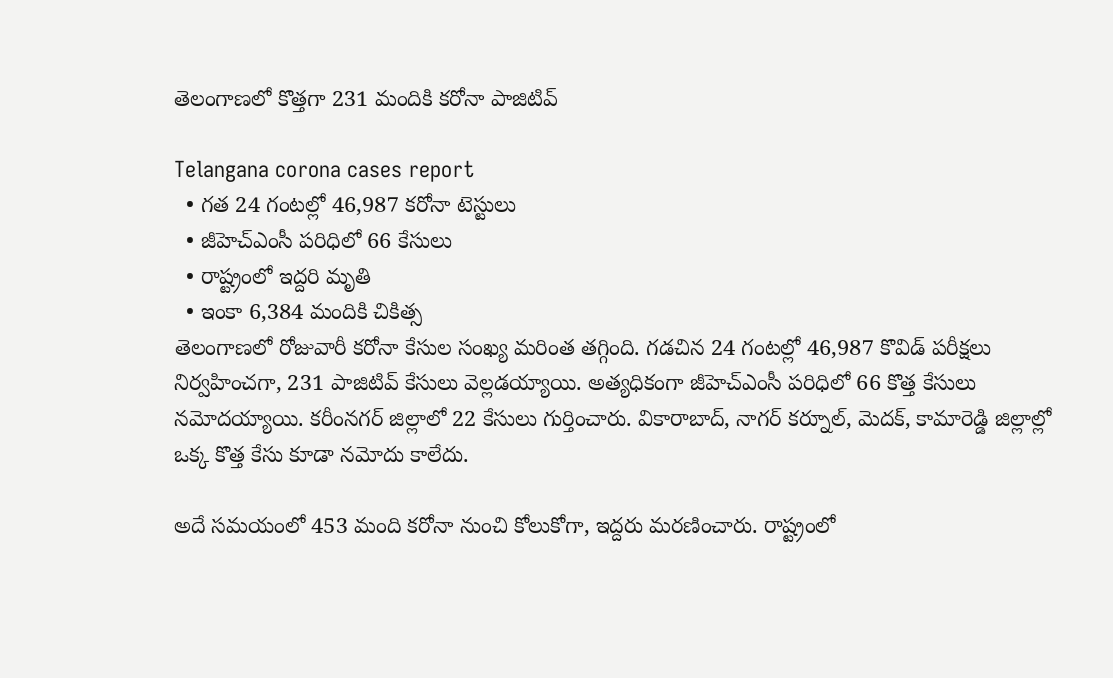తెలంగాణలో కొత్తగా 231 మందికి కరోనా పాజిటివ్

Telangana corona cases report
  • గత 24 గంటల్లో 46,987 కరోనా టెస్టులు
  • జీహెచ్ఎంసీ పరిధిలో 66 కేసులు
  • రాష్ట్రంలో ఇద్దరి మృతి
  • ఇంకా 6,384 మందికి చికిత్స
తెలంగాణలో రోజువారీ కరోనా కేసుల సంఖ్య మరింత తగ్గింది. గడచిన 24 గంటల్లో 46,987 కొవిడ్ పరీక్షలు నిర్వహించగా, 231 పాజిటివ్ కేసులు వెల్లడయ్యాయి. అత్యధికంగా జీహెచ్ఎంసీ పరిధిలో 66 కొత్త కేసులు నమోదయ్యాయి. కరీంనగర్ జిల్లాలో 22 కేసులు గుర్తించారు. వికారాబాద్, నాగర్ కర్నూల్, మెదక్, కామారెడ్డి జిల్లాల్లో ఒక్క కొత్త కేసు కూడా నమోదు కాలేదు.

అదే సమయంలో 453 మంది కరోనా నుంచి కోలుకోగా, ఇద్దరు మరణించారు. రాష్ట్రంలో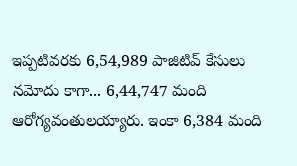ఇప్పటివరకు 6,54,989 పాజిటివ్ కేసులు నమోదు కాగా... 6,44,747 మంది ఆరోగ్యవంతులయ్యారు. ఇంకా 6,384 మంది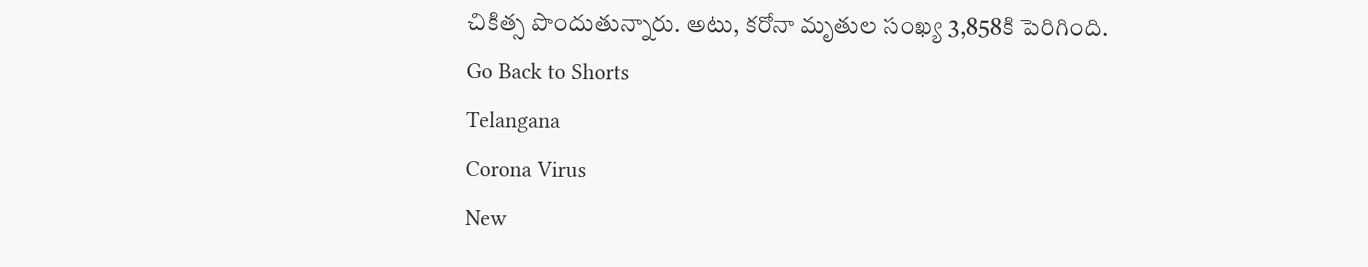చికిత్స పొందుతున్నారు. అటు, కరోనా మృతుల సంఖ్య 3,858కి పెరిగింది.
Go Back to Shorts
Telangana
Corona Virus
New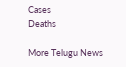Cases
Deaths

More Telugu News